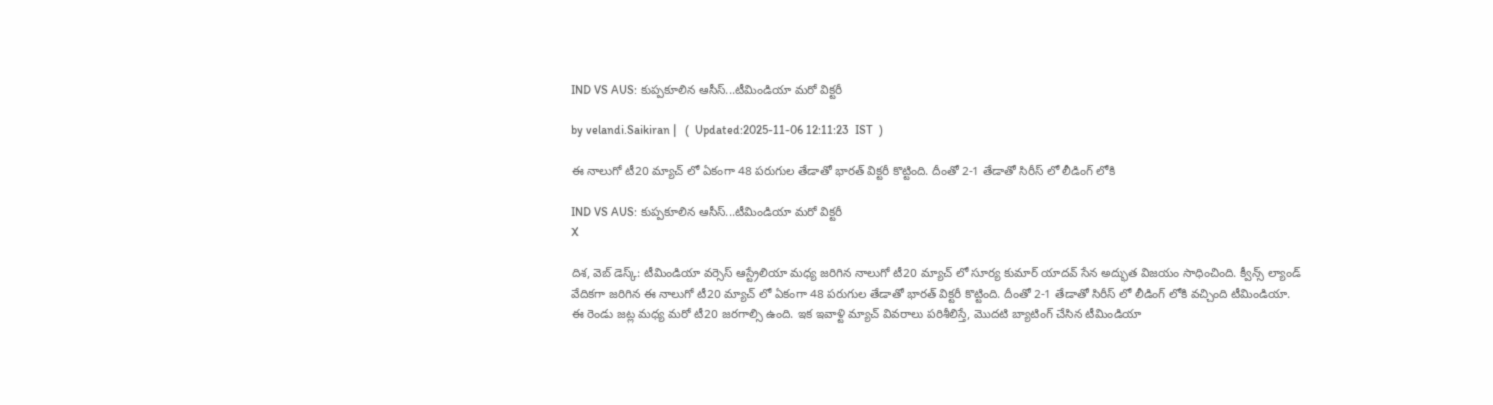IND VS AUS: కుప్ప‌కూలిన ఆసీస్‌...టీమిండియా మ‌రో విక్ట‌రీ

by velandi.Saikiran |   (  Updated:2025-11-06 12:11:23  IST  )

ఈ నాలుగో టీ20 మ్యాచ్ లో ఏకంగా 48 పరుగుల తేడాతో భారత్ విక్టరీ కొట్టింది. దీంతో 2-1 తేడాతో సిరీస్ లో లీడింగ్ లోకి

IND VS AUS: కుప్ప‌కూలిన ఆసీస్‌...టీమిండియా మ‌రో విక్ట‌రీ
X

దిశ‌, వెబ్ డెస్క్‌: టీమిండియా వర్సెస్ ఆస్ట్రేలియా మధ్య జరిగిన నాలుగో టీ20 మ్యాచ్ లో సూర్య కుమార్ యాదవ్ సేన అద్భుత విజయం సాధించింది. క్వీన్స్ ల్యాండ్ వేదికగా జరిగిన ఈ నాలుగో టీ20 మ్యాచ్ లో ఏకంగా 48 పరుగుల తేడాతో భారత్ విక్టరీ కొట్టింది. దీంతో 2-1 తేడాతో సిరీస్ లో లీడింగ్ లోకి వచ్చింది టీమిండియా. ఈ రెండు జట్ల మధ్య మరో టీ20 జరగాల్సి ఉంది. ఇక ఇవాళ్టి మ్యాచ్ వివరాలు పరిశీలిస్తే, మొదటి బ్యాటింగ్ చేసిన టీమిండియా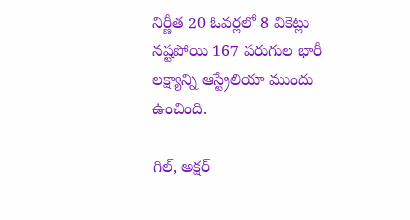నిర్ణీత 20 ఓవర్లలో 8 వికెట్లు నష్టపోయి 167 పరుగుల భారీ లక్ష్యాన్ని ఆస్ట్రేలియా ముందు ఉంచింది.

గిల్, అక్షర్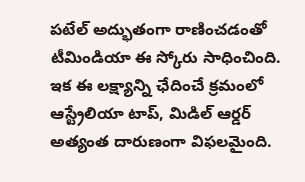పటేల్ అద్భుతంగా రాణించడంతో టీమిండియా ఈ స్కోరు సాధించింది. ఇక ఈ లక్ష్యాన్ని ఛేదించే క్రమంలో ఆస్ట్రేలియా టాప్, మిడిల్ ఆర్డర్ అత్యంత దారుణంగా విఫలమైంది.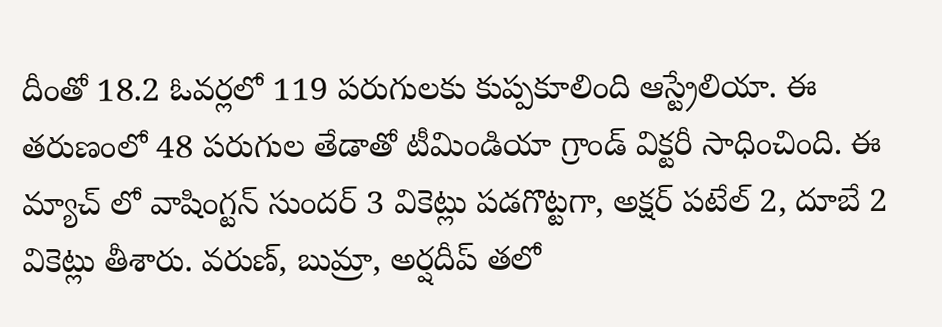దీంతో 18.2 ఓవర్లలో 119 పరుగులకు కుప్పకూలింది ఆస్ట్రేలియా. ఈ తరుణంలో 48 పరుగుల తేడాతో టీమిండియా గ్రాండ్ విక్టరీ సాధించింది. ఈ మ్యాచ్ లో వాషింగ్టన్ సుందర్ 3 వికెట్లు ప‌డ‌గొట్ట‌గా, అక్ష‌ర్ ప‌టేల్ 2, దూబే 2 వికెట్లు తీశారు. వ‌రుణ్‌, బుమ్రా, అర్ష‌దీప్ త‌లో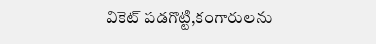వికెట్ ప‌డ‌గొట్టి,కంగారుల‌ను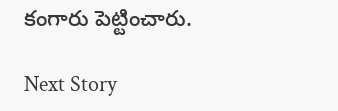కంగారు పెట్టించారు.

Next Story